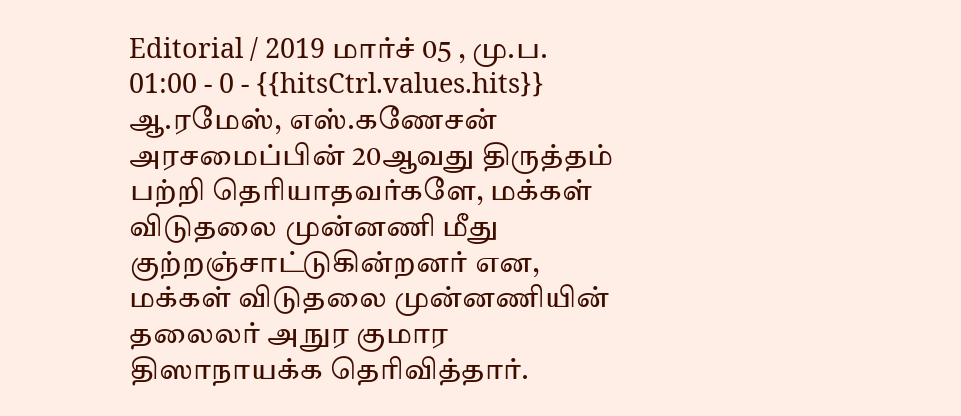Editorial / 2019 மார்ச் 05 , மு.ப. 01:00 - 0 - {{hitsCtrl.values.hits}}
ஆ.ரமேஸ், எஸ்.கணேசன்
அரசமைப்பின் 20ஆவது திருத்தம் பற்றி தெரியாதவர்களே, மக்கள் விடுதலை முன்னணி மீது குற்றஞ்சாட்டுகின்றனர் என, மக்கள் விடுதலை முன்னணியின் தலைலர் அநுர குமார திஸாநாயக்க தெரிவித்தார்.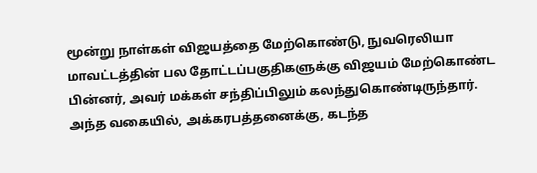மூன்று நாள்கள் விஜயத்தை மேற்கொண்டு, நுவரெலியா மாவட்டத்தின் பல தோட்டப்பகுதிகளுக்கு விஜயம் மேற்கொண்ட பின்னர், அவர் மக்கள் சந்திப்பிலும் கலந்துகொண்டிருந்தார்.
அந்த வகையில், அக்கரபத்தனைக்கு, கடந்த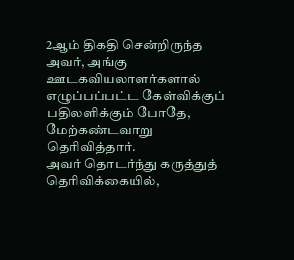2ஆம் திகதி சென்றிருந்த அவர், அங்கு ஊடகவியலாளர்களால் எழுப்பப்பட்ட கேள்விக்குப் பதிலளிக்கும் போதே, மேற்கண்டவாறு தெரிவித்தார்.
அவர் தொடர்ந்து கருத்துத் தெரிவிக்கையில்,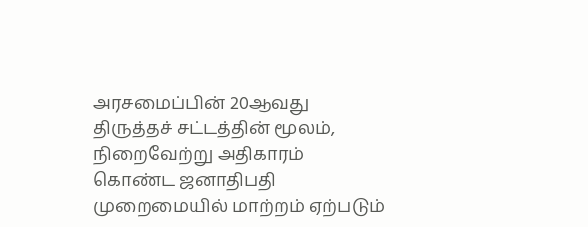அரசமைப்பின் 20ஆவது திருத்தச் சட்டத்தின் மூலம், நிறைவேற்று அதிகாரம் கொண்ட ஜனாதிபதி முறைமையில் மாற்றம் ஏற்படும்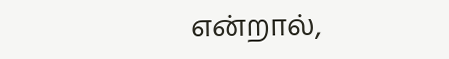என்றால்,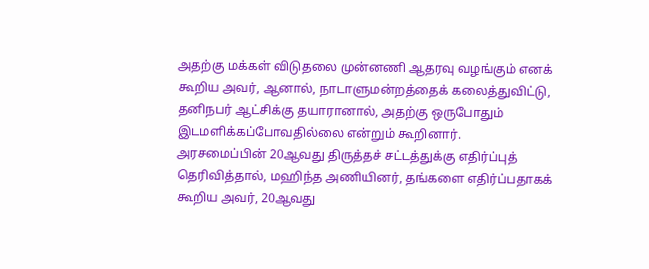அதற்கு மக்கள் விடுதலை முன்னணி ஆதரவு வழங்கும் எனக் கூறிய அவர், ஆனால், நாடாளுமன்றத்தைக் கலைத்துவிட்டு, தனிநபர் ஆட்சிக்கு தயாரானால், அதற்கு ஒருபோதும் இடமளிக்கப்போவதில்லை என்றும் கூறினார்.
அரசமைப்பின் 20ஆவது திருத்தச் சட்டத்துக்கு எதிர்ப்புத் தெரிவித்தால், மஹிந்த அணியினர், தங்களை எதிர்ப்பதாகக் கூறிய அவர், 20ஆவது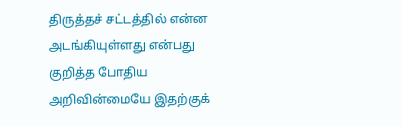திருத்தச் சட்டத்தில் என்ன அடங்கியுள்ளது என்பது குறித்த போதிய அறிவின்மையே இதற்குக்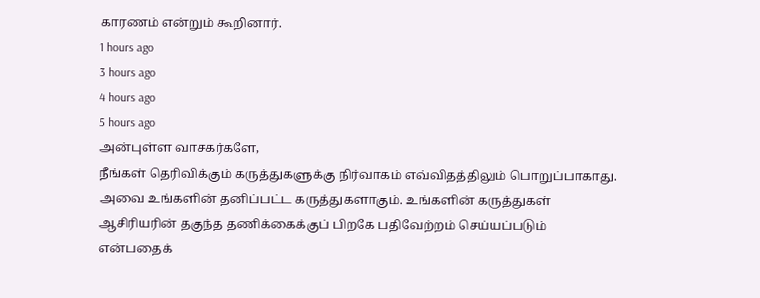காரணம் என்றும் கூறினார்.
1 hours ago
3 hours ago
4 hours ago
5 hours ago
அன்புள்ள வாசகர்களே,
நீங்கள் தெரிவிக்கும் கருத்துகளுக்கு நிர்வாகம் எவ்விதத்திலும் பொறுப்பாகாது. அவை உங்களின் தனிப்பட்ட கருத்துகளாகும். உங்களின் கருத்துகள் ஆசிரியரின் தகுந்த தணிக்கைக்குப் பிறகே பதிவேற்றம் செய்யப்படும் என்பதைக்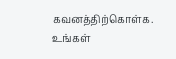கவனத்திற்கொள்க. உங்கள்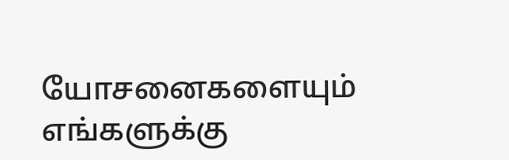யோசனைகளையும் எங்களுக்கு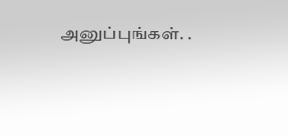அனுப்புங்கள். .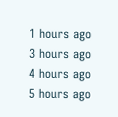1 hours ago
3 hours ago
4 hours ago
5 hours ago